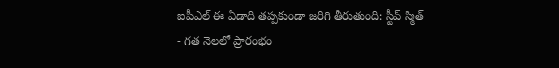ఐపీఎల్ ఈ ఏడాది తప్పకుండా జరిగి తీరుతుంది: స్టీవ్ స్మిత్
- గత నెలలో ప్రారంభం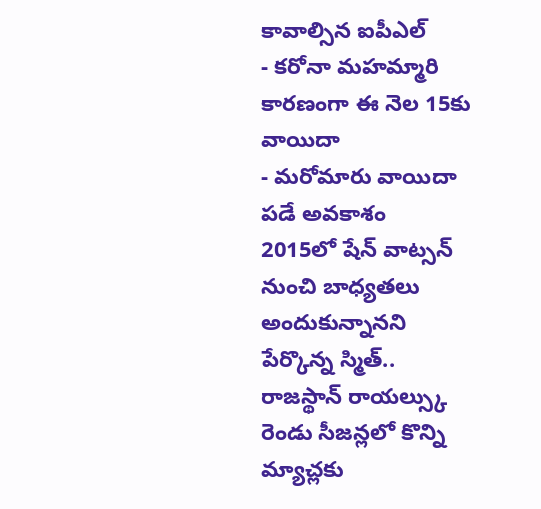కావాల్సిన ఐపీఎల్
- కరోనా మహమ్మారి కారణంగా ఈ నెల 15కు వాయిదా
- మరోమారు వాయిదా పడే అవకాశం
2015లో షేన్ వాట్సన్ నుంచి బాధ్యతలు అందుకున్నానని పేర్కొన్న స్మిత్.. రాజస్థాన్ రాయల్స్కు రెండు సీజన్లలో కొన్ని మ్యాచ్లకు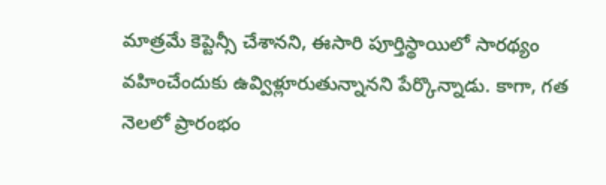మాత్రమే కెప్టెన్సీ చేశానని, ఈసారి పూర్తిస్థాయిలో సారథ్యం వహించేందుకు ఉవ్విళ్లూరుతున్నానని పేర్కొన్నాడు. కాగా, గత నెలలో ప్రారంభం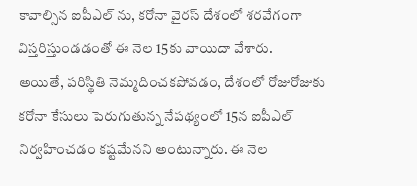కావాల్సిన ఐపీఎల్ ను, కరోనా వైరస్ దేశంలో శరవేగంగా విస్తరిస్తుండడంతో ఈ నెల 15కు వాయిదా వేశారు.
అయితే, పరిస్థితి నెమ్మదించకపోవడం, దేశంలో రోజురోజుకు కరోనా కేసులు పెరుగుతున్న నేపథ్యంలో 15న ఐపీఎల్ నిర్వహించడం కష్టమేనని అంటున్నారు. ఈ నెల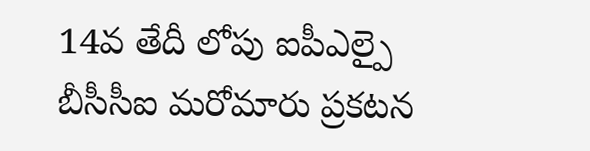14వ తేదీ లోపు ఐపీఎల్పై బీసీసీఐ మరోమారు ప్రకటన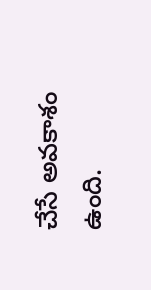చేసే అవకాశం ఉంది.